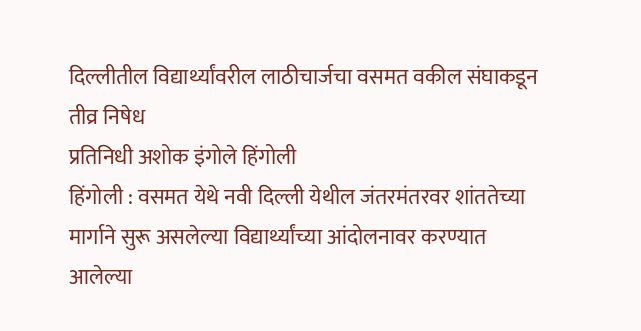दिल्लीतील विद्यार्थ्यांवरील लाठीचार्जचा वसमत वकील संघाकडून तीव्र निषेध
प्रतिनिधी अशोक इंगोले हिंगोली
हिंगोली : वसमत येथे नवी दिल्ली येथील जंतरमंतरवर शांततेच्या मार्गाने सुरू असलेल्या विद्यार्थ्यांच्या आंदोलनावर करण्यात आलेल्या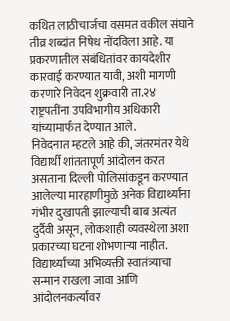कथित लाठीचार्जचा वसमत वकील संघाने तीव्र शब्दांत निषेध नोंदविला आहे. या प्रकरणातील संबंधितांवर कायदेशीर कारवाई करण्यात यावी, अशी मागणी करणारे निवेदन शुक्रवारी ता.२४ राष्ट्रपतींना उपविभागीय अधिकारी यांच्यामार्फत देण्यात आले.
निवेदनात म्हटले आहे की, जंतरमंतर येथे विद्यार्थी शांततापूर्ण आंदोलन करत असताना दिल्ली पोलिसांकडून करण्यात आलेल्या मारहाणीमुळे अनेक विद्यार्थ्यांना गंभीर दुखापती झाल्याची बाब अत्यंत दुर्दैवी असून, लोकशाही व्यवस्थेला अशा प्रकारच्या घटना शोभणाऱ्या नाहीत. विद्यार्थ्यांच्या अभिव्यक्ती स्वातंत्र्याचा सन्मान राखला जावा आणि आंदोलनकर्त्यांवर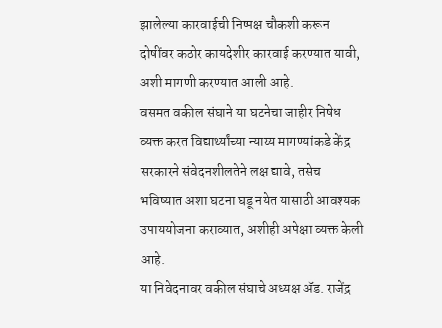झालेल्या कारवाईची निष्पक्ष चौकशी करून दोषींवर कठोर कायदेशीर कारवाई करण्यात यावी, अशी मागणी करण्यात आली आहे.
वसमत वकील संघाने या घटनेचा जाहीर निषेध व्यक्त करत विद्यार्थ्यांच्या न्याय्य मागण्यांकडे केंद्र सरकारने संवेदनशीलतेने लक्ष द्यावे, तसेच भविष्यात अशा घटना घडू नयेत यासाठी आवश्यक उपाययोजना कराव्यात, अशीही अपेक्षा व्यक्त केली आहे.
या निवेदनावर वकील संघाचे अध्यक्ष ॲड. राजेंद्र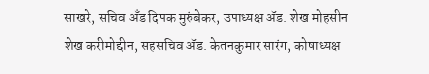साखरे, सचिव अँड दिपक मुरुंबेकर, उपाध्यक्ष ॲड. शेख मोहसीन शेख करीमोद्दीन, सहसचिव ॲड. केतनकुमार सारंग, कोषाध्यक्ष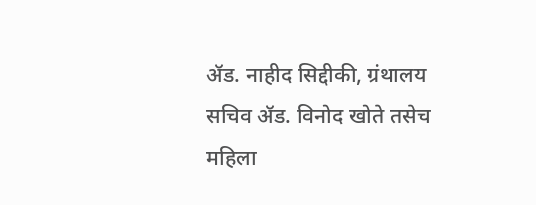ॲड. नाहीद सिद्दीकी, ग्रंथालय सचिव ॲड. विनोद खोते तसेच महिला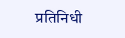प्रतिनिधी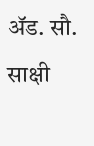ॲड. सौ. साक्षी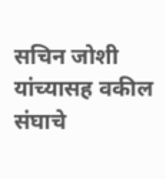सचिन जोशी यांच्यासह वकील संघाचे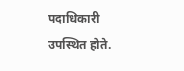पदाधिकारी उपस्थित होते.